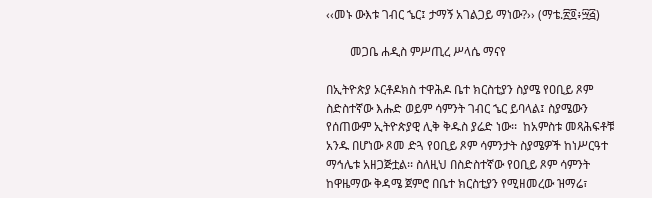‹‹መኑ ውእቱ ገብር ኄር፤ ታማኝ አገልጋይ ማነው?›› (ማቴ.፳፬፥፵፭)

        መጋቤ ሐዲስ ምሥጢረ ሥላሴ ማናየ

በኢትዮጵያ ኦርቶዶክስ ተዋሕዶ ቤተ ክርስቲያን ስያሜ የዐቢይ ጾም ስድስተኛው እሑድ ወይም ሳምንት ገብር ኄር ይባላል፤ ስያሜውን የሰጠውም ኢትዮጵያዊ ሊቅ ቅዱስ ያሬድ ነው፡፡  ከአምስቱ መጻሕፍቶቹ አንዱ በሆነው ጾመ ድጓ የዐቢይ ጾም ሳምንታት ስያሜዎች ከነሥርዓተ ማኅሌቱ አዘጋጅቷል፡፡ ስለዚህ በስድስተኛው የዐቢይ ጾም ሳምንት ከዋዜማው ቅዳሜ ጀምሮ በቤተ ክርስቲያን የሚዘመረው ዝማሬ፣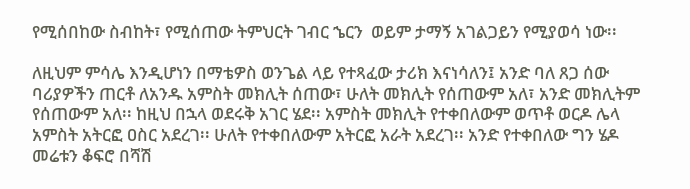የሚሰበከው ስብከት፣ የሚሰጠው ትምህርት ገብር ኄርን  ወይም ታማኝ አገልጋይን የሚያወሳ ነው፡፡

ለዚህም ምሳሌ እንዲሆነን በማቴዎስ ወንጌል ላይ የተጻፈው ታሪክ እናነሳለን፤ አንድ ባለ ጸጋ ሰው ባሪያዎችን ጠርቶ ለአንዱ አምስት መክሊት ሰጠው፣ ሁለት መክሊት የሰጠውም አለ፣ አንድ መክሊትም የሰጠውም አለ፡፡ ከዚህ በኋላ ወደሩቅ አገር ሄደ፡፡ አምስት መክሊት የተቀበለውም ወጥቶ ወርዶ ሌላ አምስት አትርፎ ዐስር አደረገ፡፡ ሁለት የተቀበለውም አትርፎ አራት አደረገ፡፡ አንድ የተቀበለው ግን ሄዶ መሬቱን ቆፍሮ በሻሽ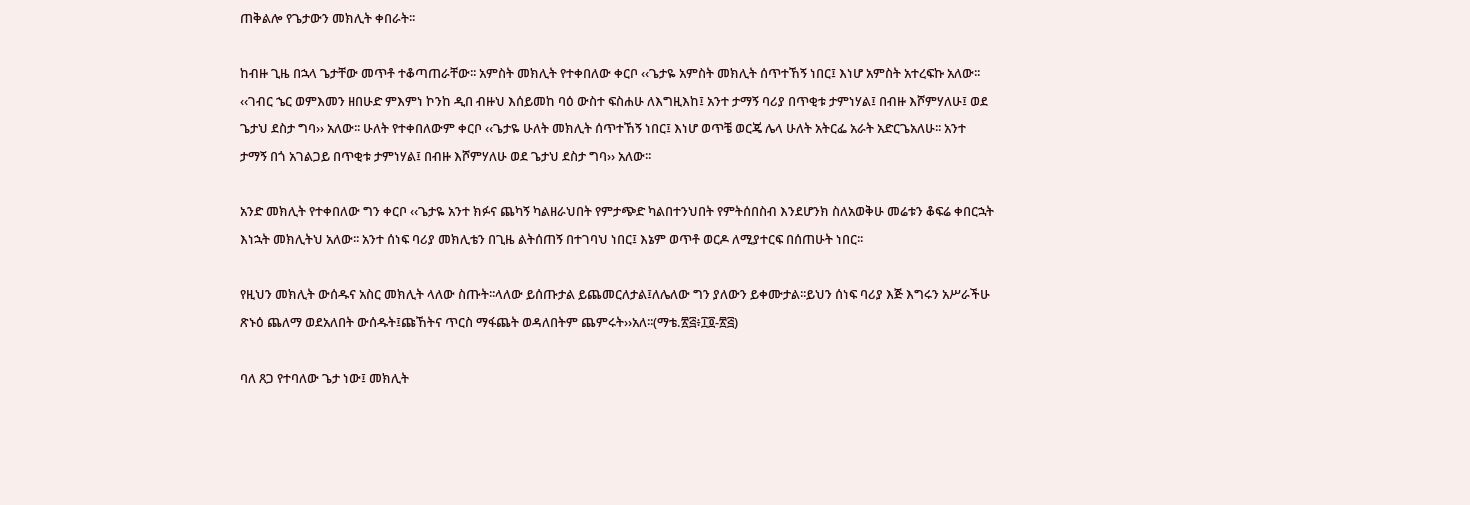ጠቅልሎ የጌታውን መክሊት ቀበራት፡፡

ከብዙ ጊዜ በኋላ ጌታቸው መጥቶ ተቆጣጠራቸው፡፡ አምስት መክሊት የተቀበለው ቀርቦ ‹‹ጌታዬ አምስት መክሊት ሰጥተኸኝ ነበር፤ እነሆ አምስት አተረፍኩ አለው፡፡ ‹‹ገብር ኄር ወምእመን ዘበሁድ ምእምነ ኮንከ ዲበ ብዙህ እሰይመከ ባዕ ውስተ ፍስሐሁ ለእግዚእከ፤ አንተ ታማኝ ባሪያ በጥቂቱ ታምነሃል፤ በብዙ እሾምሃለሁ፤ ወደ ጌታህ ደስታ ግባ›› አለው፡፡ ሁለት የተቀበለውም ቀርቦ ‹‹ጌታዬ ሁለት መክሊት ሰጥተኸኝ ነበር፤ እነሆ ወጥቼ ወርጄ ሌላ ሁለት አትርፌ አራት አድርጌአለሁ፡፡ አንተ ታማኝ በጎ አገልጋይ በጥቂቱ ታምነሃል፤ በብዙ እሾምሃለሁ ወደ ጌታህ ደስታ ግባ›› አለው፡፡

አንድ መክሊት የተቀበለው ግን ቀርቦ ‹‹ጌታዬ አንተ ክፉና ጨካኝ ካልዘራህበት የምታጭድ ካልበተንህበት የምትሰበስብ እንደሆንክ ስለአወቅሁ መሬቱን ቆፍሬ ቀበርኋት እነኋት መክሊትህ አለው፡፡ አንተ ሰነፍ ባሪያ መክሊቴን በጊዜ ልትሰጠኝ በተገባህ ነበር፤ እኔም ወጥቶ ወርዶ ለሚያተርፍ በሰጠሁት ነበር፡፡

የዚህን መክሊት ውሰዱና አስር መክሊት ላለው ስጡት፡፡ላለው ይሰጡታል ይጨመርለታል፤ለሌለው ግን ያለውን ይቀሙታል፡፡ይህን ሰነፍ ባሪያ እጅ እግሩን አሥራችሁ ጽኑዕ ጨለማ ወደአለበት ውሰዱት፤ጩኸትና ጥርስ ማፋጨት ወዳለበትም ጨምሩት››አለ፡፡(ማቴ.፳፭፥፲፬-፳፭)

ባለ ጸጋ የተባለው ጌታ ነው፤ መክሊት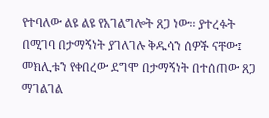የተባለው ልዩ ልዩ የአገልግሎት ጸጋ ነው፡፡ ያተረፉት በሚገባ በታማኝነት ያገለገሉ ቅዱሳን ሰዎች ናቸው፤ መክሊቱን የቀበረው ደግሞ በታማኝነት በተሰጠው ጸጋ ማገልገል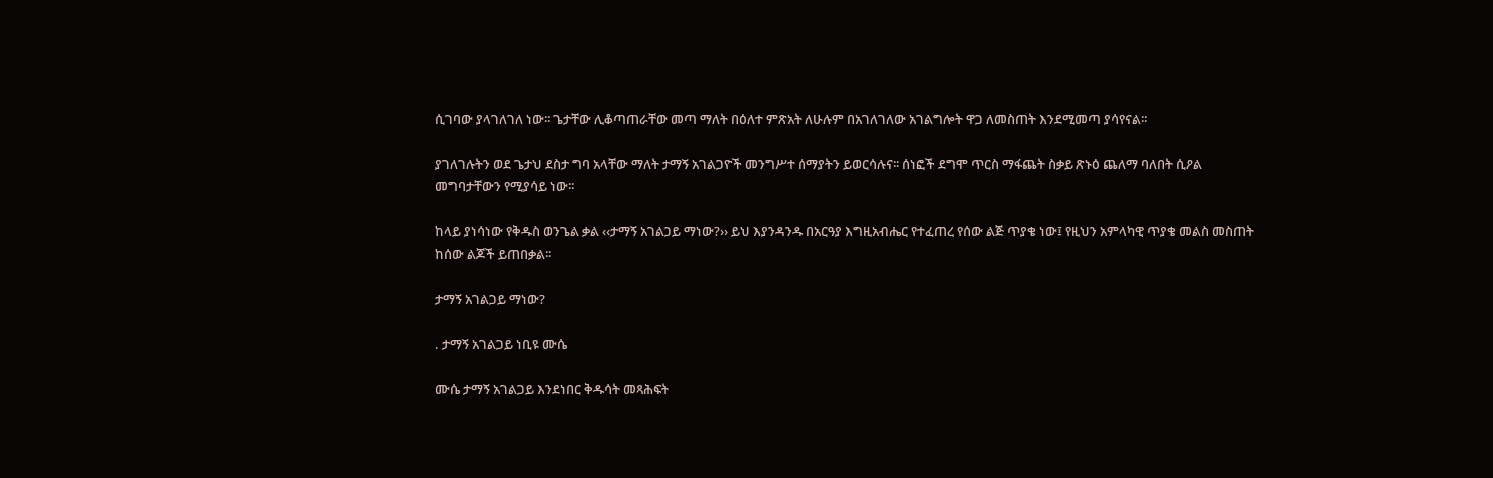ሲገባው ያላገለገለ ነው፡፡ ጌታቸው ሊቆጣጠራቸው መጣ ማለት በዕለተ ምጽአት ለሁሉም በአገለገለው አገልግሎት ዋጋ ለመስጠት እንደሚመጣ ያሳየናል፡፡

ያገለገሉትን ወደ ጌታህ ደስታ ግባ አላቸው ማለት ታማኝ አገልጋዮች መንግሥተ ሰማያትን ይወርሳሉና፡፡ ሰነፎች ደግሞ ጥርስ ማፋጨት ስቃይ ጽኑዕ ጨለማ ባለበት ሲዖል መግባታቸውን የሚያሳይ ነው፡፡

ከላይ ያነሳነው የቅዱስ ወንጌል ቃል ‹‹ታማኝ አገልጋይ ማነው?›› ይህ እያንዳንዱ በአርዓያ እግዚአብሔር የተፈጠረ የሰው ልጅ ጥያቄ ነው፤ የዚህን አምላካዊ ጥያቄ መልስ መስጠት ከሰው ልጆች ይጠበቃል፡፡

ታማኝ አገልጋይ ማነው?

. ታማኝ አገልጋይ ነቢዩ ሙሴ

ሙሴ ታማኝ አገልጋይ እንደነበር ቅዱሳት መጻሕፍት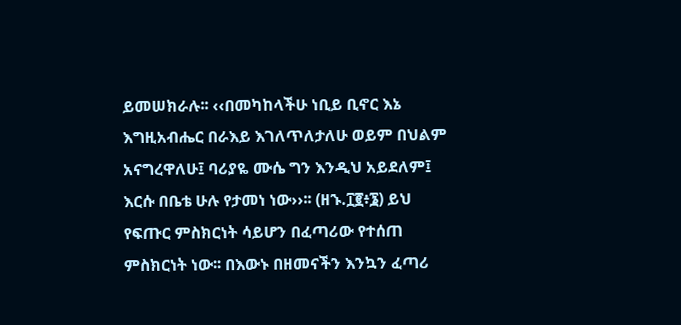ይመሠክራሉ፡፡ ‹‹በመካከላችሁ ነቢይ ቢኖር እኔ እግዚአብሔር በራእይ እገለጥለታለሁ ወይም በህልም አናግረዋለሁ፤ ባሪያዬ ሙሴ ግን እንዲህ አይደለም፤ እርሱ በቤቴ ሁሉ የታመነ ነው››፡፡ (ዘኁ.፲፪፥፮) ይህ የፍጡር ምስክርነት ሳይሆን በፈጣሪው የተሰጠ ምስክርነት ነው፡፡ በእውኑ በዘመናችን እንኳን ፈጣሪ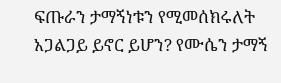ፍጡራን ታማኝነቱን የሚመሰክሩለት አጋልጋይ ይኖር ይሆን? የሙሴን ታማኝ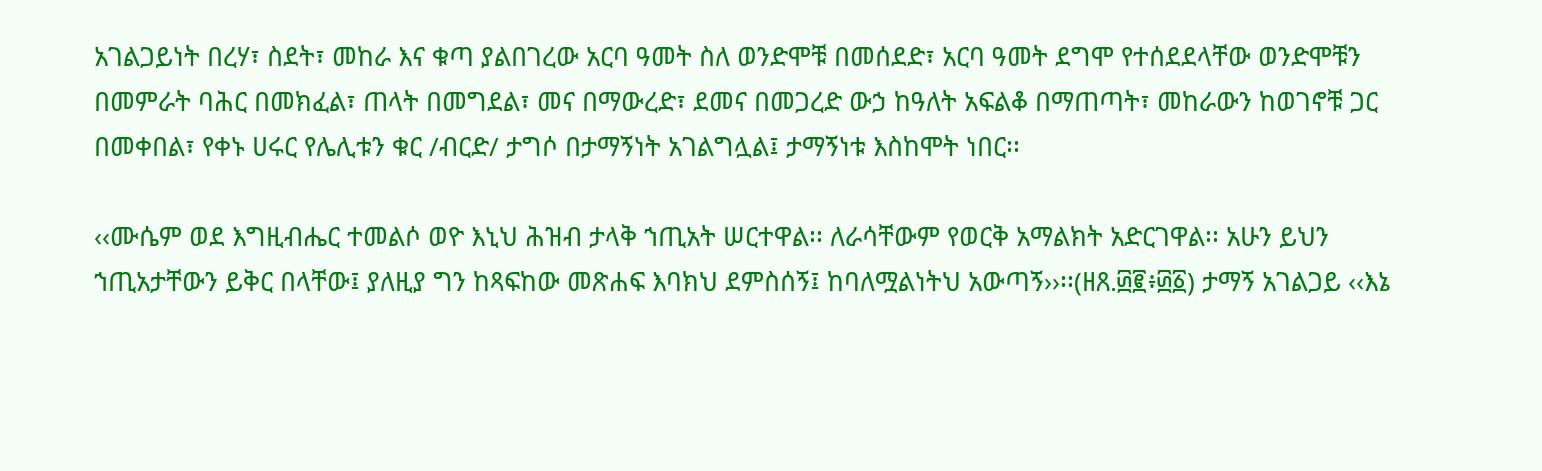አገልጋይነት በረሃ፣ ስደት፣ መከራ እና ቁጣ ያልበገረው አርባ ዓመት ስለ ወንድሞቹ በመሰደድ፣ አርባ ዓመት ደግሞ የተሰደደላቸው ወንድሞቹን በመምራት ባሕር በመክፈል፣ ጠላት በመግደል፣ መና በማውረድ፣ ደመና በመጋረድ ውኃ ከዓለት አፍልቆ በማጠጣት፣ መከራውን ከወገኖቹ ጋር በመቀበል፣ የቀኑ ሀሩር የሌሊቱን ቁር /ብርድ/ ታግሶ በታማኝነት አገልግሏል፤ ታማኝነቱ እስከሞት ነበር፡፡

‹‹ሙሴም ወደ እግዚብሔር ተመልሶ ወዮ እኒህ ሕዝብ ታላቅ ኀጢአት ሠርተዋል፡፡ ለራሳቸውም የወርቅ አማልክት አድርገዋል፡፡ አሁን ይህን ኀጢአታቸውን ይቅር በላቸው፤ ያለዚያ ግን ከጻፍከው መጽሐፍ እባክህ ደምስሰኝ፤ ከባለሟልነትህ አውጣኝ››፡፡(ዘጸ.፴፪፥፴፩) ታማኝ አገልጋይ ‹‹እኔ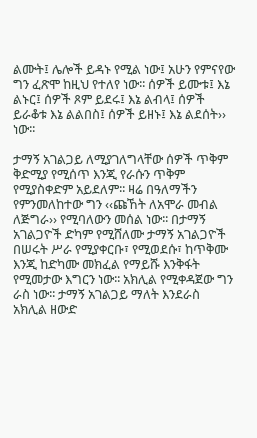ልሙት፤ ሌሎች ይዳኑ የሚል ነው፤ አሁን የምናየው ግን ፈጽሞ ከዚህ የተለየ ነው፡፡ ሰዎች ይሙቱ፤ እኔ ልኑር፤ ሰዎች ጾም ይደሩ፤ እኔ ልብላ፤ ሰዎች ይራቆቱ እኔ ልልበስ፤ ሰዎች ይዘኑ፤ እኔ ልደሰት›› ነው፡፡

ታማኝ አገልጋይ ለሚያገለግላቸው ሰዎች ጥቅም ቅድሚያ የሚሰጥ እንጂ የራሱን ጥቅም የሚያስቀድም አይደለም፡፡ ዛሬ በዓለማችን የምንመለከተው ግን ‹‹ጩኸት ለአሞራ መብል ለጅግራ›› የሚባለውን መሰል ነው፡፡ በታማኝ አገልጋዮች ድካም የሚሸለሙ ታማኝ አገልጋዮች በሠሩት ሥራ የሚያቀርቡ፣ የሚወደሱ፣ ከጥቅሙ እንጂ ከድካሙ መክፈል የማይሹ እንቅፋት የሚመታው እግርን ነው፡፡ አክሊል የሚቀዳጀው ግን ራስ ነው፡፡ ታማኝ አገልጋይ ማለት እንደራስ አክሊል ዘውድ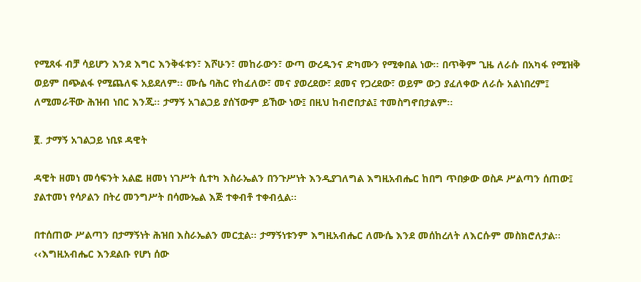የሚጸፋ ብቻ ሳይሆን እንደ እግር እንቅፋቱን፣ እሾሁን፣ መከራውን፣ ውጣ ውረዱንና ድካሙን የሚቀበል ነው፡፡ በጥቅም ጊዜ ለራሱ በአካፋ የሚዝቅ ወይም በጭልፋ የሚጨለፍ አይደለም፡፡ ሙሴ ባሕር የከፈለው፣ መና ያወረደው፣ ደመና የጋረደው፣ ወይም ውኃ ያፈለቀው ለራሱ አልነበረም፤ ለሚመራቸው ሕዝብ ነበር እንጂ፡፡ ታማኝ አገልጋይ ያሰኘውም ይኸው ነው፤ በዚህ ከብሮበታል፤ ተመስግኖበታልም፡፡

፪. ታማኝ አገልጋይ ነቢዩ ዳዊት

ዳዊት ዘመነ መሳፍንት አልፎ ዘመነ ነገሥት ሲተካ እስራኤልን በንጉሥነት እንዲያገለግል እግዚአብሔር ከበግ ጥበቃው ወስዶ ሥልጣን ሰጠው፤ ያልተመነ የሳዖልን በትረ መንግሥት በሳሙኤል እጅ ተቀብቶ ተቀብሏል፡፡

በተሰጠው ሥልጣን በታማኝነት ሕዝበ እስራኤልን መርቷል፡፡ ታማኝነቱንም እግዚአብሔር ለሙሴ እንደ መሰከረለት ለእርሱም መስክሮለታል፡፡ ‹‹እግዚአብሔር እንደልቡ የሆነ ሰው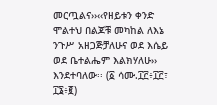መርጧልና››‹‹የዘይቱን ቀንድ ሞልተህ በልጆቹ መካከል ለእኔ ንጉሥ አዘጋጅቻለሁና ወደ እሴይ ወደ ቤተልሔም እልክሃለሁ›› እንደተባለው፡፡ (፩ ሳሙ.፲፫፥፲፫፣ ፲፮፥፪)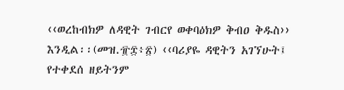‹‹ወረከብክዎ ለዳዊት ገብርየ ወቀባዕክዎ ቅብዐ ቅዱስ›› እንዲል፡፡(መዝ.፹፰፥፳) ‹‹ባሪያዬ ዳዊትን አገኘሁት፤ የተቀደሰ ዘይትንም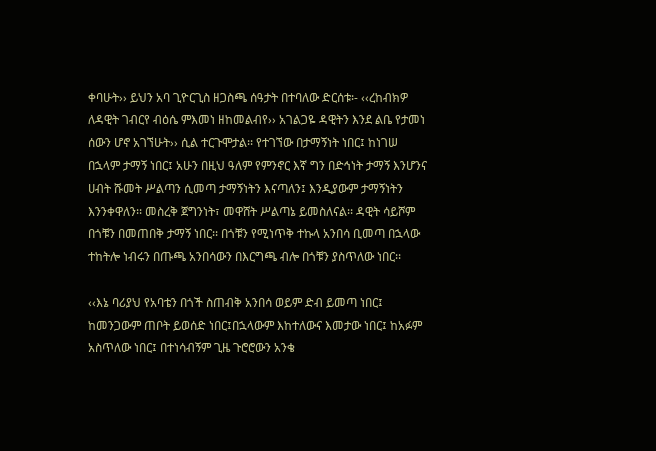ቀባሁት›› ይህን አባ ጊዮርጊስ ዘጋስጫ ሰዓታት በተባለው ድርሰቱ፡- ‹‹ረከብክዎ ለዳዊት ገብርየ ብዕሴ ምእመነ ዘከመልብየ›› አገልጋዬ ዳዊትን እንደ ልቤ የታመነ ሰውን ሆኖ አገኘሁት›› ሲል ተርጉሞታል፡፡ የተገኘው በታማኝነት ነበር፤ ከነገሠ በኋላም ታማኝ ነበር፤ አሁን በዚህ ዓለም የምንኖር እኛ ግን በድኅነት ታማኝ እንሆንና ሀብት ሹመት ሥልጣን ሲመጣ ታማኝነትን እናጣለን፤ እንዲያውም ታማኝነትን እንንቀዋለን፡፡ መስረቅ ጀግንነት፣ መዋሸት ሥልጣኔ ይመስለናል፡፡ ዳዊት ሳይሾም በጎቹን በመጠበቅ ታማኝ ነበር፡፡ በጎቹን የሚነጥቅ ተኩላ አንበሳ ቢመጣ በኋላው ተከትሎ ነብሩን በጡጫ አንበሳውን በእርግጫ ብሎ በጎቹን ያስጥለው ነበር፡፡

‹‹እኔ ባሪያህ የአባቴን በጎች ስጠብቅ አንበሳ ወይም ድብ ይመጣ ነበር፤ ከመንጋውም ጠቦት ይወሰድ ነበር፤በኋላውም እከተለውና እመታው ነበር፤ ከአፉም አስጥለው ነበር፤ በተነሳብኝም ጊዜ ጉሮሮውን አንቄ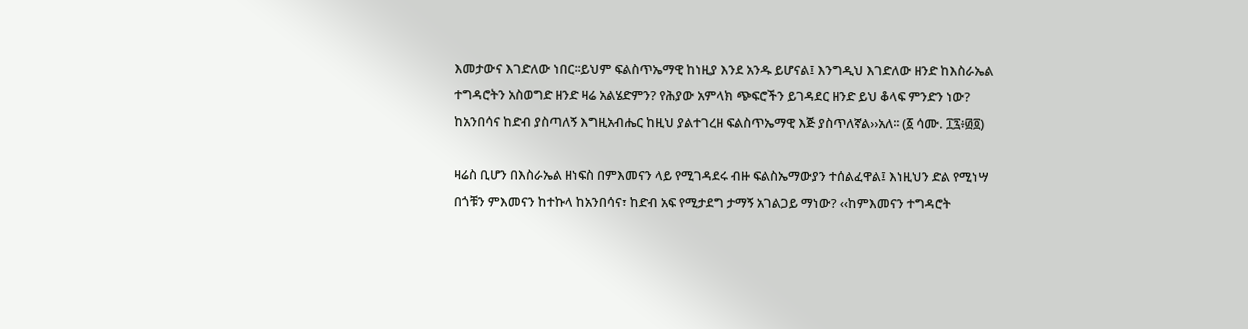እመታውና እገድለው ነበር፡፡ይህም ፍልስጥኤማዊ ከነዚያ እንደ አንዱ ይሆናል፤ እንግዲህ እገድለው ዘንድ ከእስራኤል ተግዳሮትን አስወግድ ዘንድ ዛሬ አልሄድምን? የሕያው አምላክ ጭፍሮችን ይገዳደር ዘንድ ይህ ቆላፍ ምንድን ነው? ከአንበሳና ከድብ ያስጣለኝ እግዚአብሔር ከዚህ ያልተገረዘ ፍልስጥኤማዊ እጅ ያስጥለኛል››አለ፡፡ (፩ ሳሙ. ፲፯፥፴፬)

ዛሬስ ቢሆን በእስራኤል ዘነፍስ በምእመናን ላይ የሚገዳደሩ ብዙ ፍልስኤማውያን ተሰልፈዋል፤ እነዚህን ድል የሚነሣ በጎቹን ምእመናን ከተኩላ ከአንበሳና፣ ከድብ አፍ የሚታደግ ታማኝ አገልጋይ ማነው? ‹‹ከምእመናን ተግዳሮት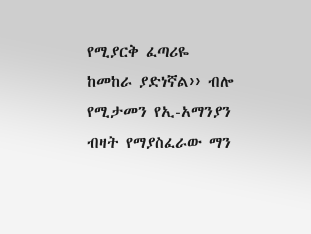የሚያርቅ ፈጣሪዬ ከመከራ ያድነኛል›› ብሎ የሚታመን የኢ-አማንያን ብዛት የማያስፈራው ማን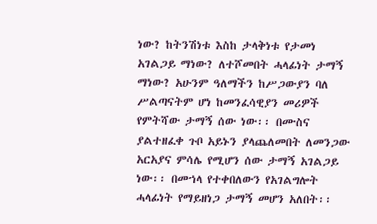ነው? ከትንሽነቱ እስከ ታላቅነቱ የታመነ አገልጋይ ማነው? ለተሾመበት ሓላፊነት ታማኝ ማነው? አሁንም ዓለማችን ከሥጋውያን ባለ ሥልጣናትም ሆነ ከመንፈሳዊያን መሪዎች የምትሻው ታማኝ ሰው ነው፡፡ በሙስና ያልተዘፈቀ ጉቦ አይኑን ያላጨለመበት ለመንጋው አርአያና ምሳሌ የሚሆን ሰው ታማኝ አገልጋይ ነው፡፡ በመኀላ የተቀበለውን የአገልግሎት ሓላፊነት የማይዘነጋ ታማኝ መሆን አለበት፡፡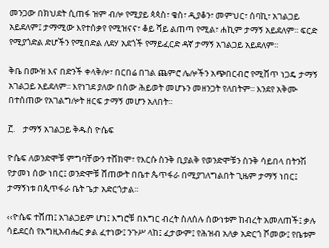መንጋው በክህደት ሲጠፋ ዝም ብሎ የሚያይ ጳጳስ፣ ቄስ፣ ዲያቆን፣ መምህር፣ ሰባኪ፣ አገልጋይ አይደለም፤ ታማሚው እየተሰቃየ የሚዝናና፣ ቆይ ሻይ ልጠጣ የሚል፣ ሐኪም ታማኝ አይደለም፡፡ ፍርድ የሚያጎድል ድሆችን የሚበድል ለደሃ አደጎች የማይፈርድ ዳኛ ታማኝ አገልጋይ አይደለም፡፡

ቅቤ በሙዝ እና በድንች ቀላቅሎ፣ በርበሬ በገል ጨምሮ ሌሎችን አጭበርብሮ የሚሸጥ ነጋዴ ታማኝ አገልጋይ አይደለም፡፡ እየነገደ ያለው በሰው ሕይወት መሆኑን መዘንጋት የለበትም፡፡ እንደየ አቅሙ በተሰጠው የአገልግሎት ዘርፍ ታማኝ መሆን አለበት፡፡

፫.    ታማኝ አገልጋይ ቅዱስ ዮሴፍ

ዮሴፍ ለወንድሞቹ ምግባቸውን ተሸክሞ፣ የእርሱ ስንቅ ቢያልቅ የወንድሞቹን ስንቅ ሳይበላ በትንሽ የታመነ ሰው ነበር፤ ወንድሞቹ ሸጠውት በቤተ ጴጥፋራ በሚያገለግልበት ጊዜም ታማኝ ነበር፤ ታማኝነቱ በጲጥፋራ ቤት ጌታ አድርጎታል፡፡

‹‹ዮሴፍ ተሸጠ፤ አገልጋይም ሆነ፤ እግሮቹ በእግር ብረት ስለሰሉ ሰውነቱም ከብረት አመለጠች፤ ቃሉ ሳይደርስ የእግዚአብሔር ቃል ፈተነው፤ ንጉሥ ላከ፤ ፈታውም፤ የሕዝብ አለቃ አድርጎ ሾመው፤ የቤቱም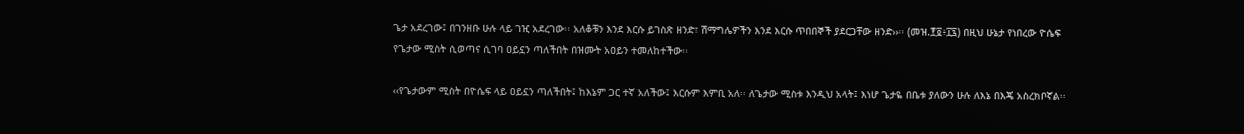ጌታ አደረገው፤ በገንዘቡ ሁሉ ላይ ገዢ አደረገው፡፡ አለቆቹን እንደ እርሱ ይገስጽ ዘንድ፣ ሽማግሌዎችን እንደ እርሱ ጥበበኞች ያደርጋቸው ዘንድ››፡፡ (መዝ.፻፬፥፲፯) በዚህ ሁኔታ የነበረው ዮሴፍ የጌታው ሚስት ሲወጣና ሲገባ ዐይኗን ጣለችበት በዝሙት አዐይን ተመለከተችው፡፡

‹‹የጌታውም ሚስት በዮሴፍ ላይ ዐይኗን ጣለችበት፤ ከእኔም ጋር ተኛ አለችው፤ እርሱም እምቢ አለ፡፡ ለጌታው ሚስቱ እንዲህ አላት፤ እነሆ ጌታዬ በቤቱ ያለውን ሁሉ ለእኔ በእጄ አስረክቦኛል፡፡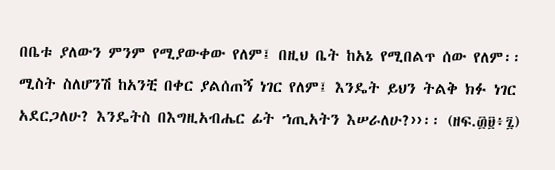በቤቱ ያለውን ምንም የሚያውቀው የለም፤ በዚህ ቤት ከአኔ የሚበልጥ ሰው የለም፡፡ ሚስት ስለሆንሽ ከአንቺ በቀር ያልሰጠኝ ነገር የለም፤ እንዴት ይህን ትልቅ ክፉ ነገር አደርጋለሁ? እንዴትስ በእግዚአብሔር ፊት ኀጢአትን እሠራለሁ?››፡፡ (ዘፍ.፴፱፥፯)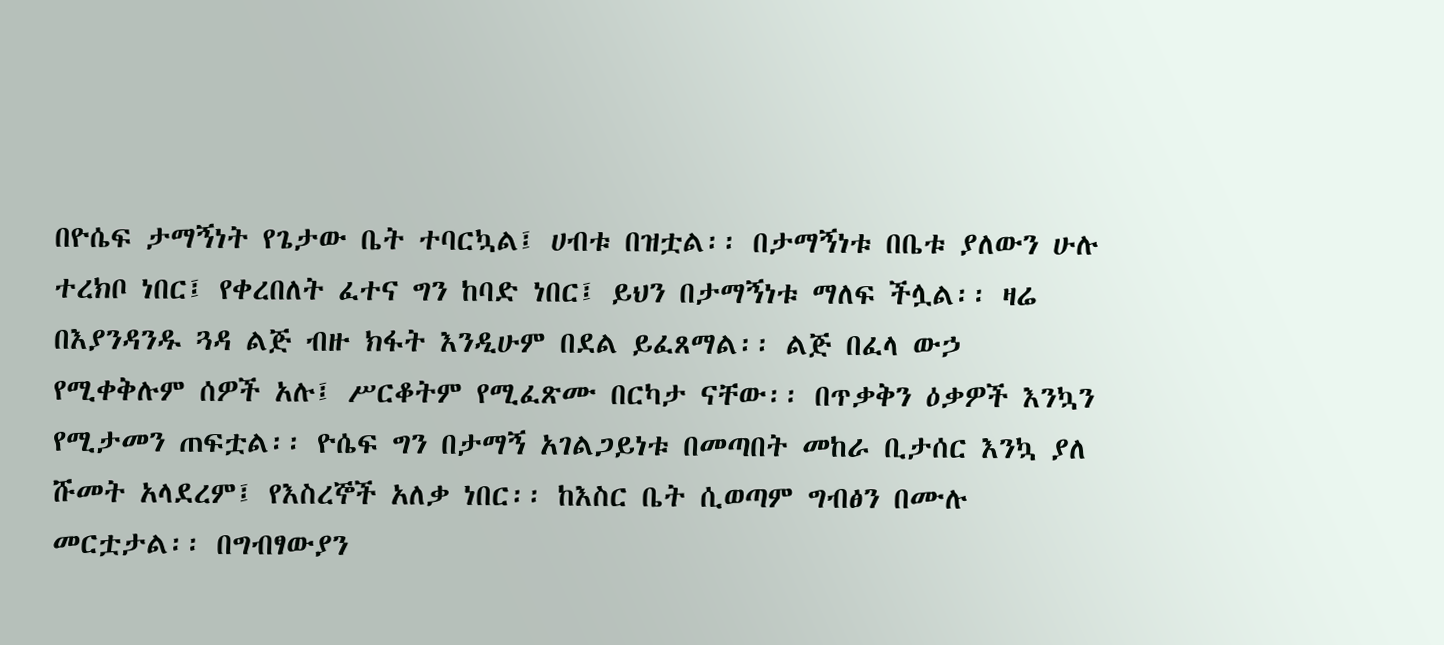በዮሴፍ ታማኝነት የጌታው ቤት ተባርኳል፤ ሀብቱ በዝቷል፡፡ በታማኝነቱ በቤቱ ያለውን ሁሉ ተረክቦ ነበር፤ የቀረበለት ፈተና ግን ከባድ ነበር፤ ይህን በታማኝነቱ ማለፍ ችሏል፡፡ ዛሬ በእያንዳንዱ ጓዳ ልጅ ብዙ ክፋት እንዲሁም በደል ይፈጸማል፡፡ ልጅ በፈላ ውኃ የሚቀቅሉም ሰዎች አሉ፤ ሥርቆትም የሚፈጽሙ በርካታ ናቸው፡፡ በጥቃቅን ዕቃዎች እንኳን የሚታመን ጠፍቷል፡፡ ዮሴፍ ግን በታማኝ አገልጋይነቱ በመጣበት መከራ ቢታሰር እንኳ ያለ ሹመት አላደረም፤ የእስረኞች አለቃ ነበር፡፡ ከእስር ቤት ሲወጣም ግብፅን በሙሉ መርቷታል፡፡ በግብፃውያን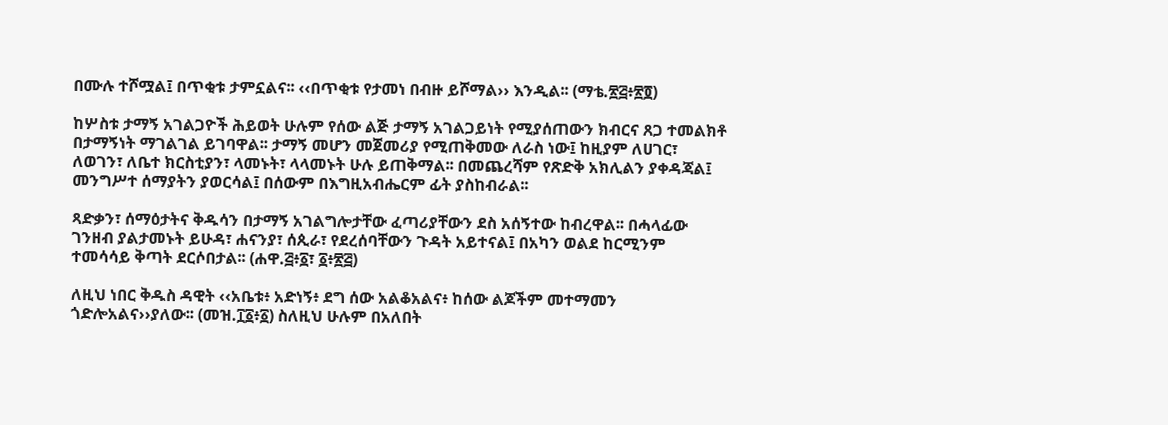በሙሉ ተሾሟል፤ በጥቂቱ ታምኗልና፡፡ ‹‹በጥቂቱ የታመነ በብዙ ይሾማል›› እንዲል፡፡ (ማቴ.፳፭፥፳፬)

ከሦስቱ ታማኝ አገልጋዮች ሕይወት ሁሉም የሰው ልጅ ታማኝ አገልጋይነት የሚያሰጠውን ክብርና ጸጋ ተመልክቶ በታማኝነት ማገልገል ይገባዋል፡፡ ታማኝ መሆን መጀመሪያ የሚጠቅመው ለራስ ነው፤ ከዚያም ለሀገር፣ ለወገን፣ ለቤተ ክርስቲያን፣ ላመኑት፣ ላላመኑት ሁሉ ይጠቅማል፡፡ በመጨረሻም የጽድቅ አክሊልን ያቀዳጃል፤ መንግሥተ ሰማያትን ያወርሳል፤ በሰውም በእግዚአብሔርም ፊት ያስከብራል፡፡

ጻድቃን፣ ሰማዕታትና ቅዱሳን በታማኝ አገልግሎታቸው ፈጣሪያቸውን ደስ አሰኝተው ከብረዋል፡፡ በሓላፊው ገንዘብ ያልታመኑት ይሁዳ፣ ሐናንያ፣ ሰጲራ፣ የደረሰባቸውን ጉዳት አይተናል፤ በአካን ወልደ ከርሚንም ተመሳሳይ ቅጣት ደርሶበታል፡፡ (ሐዋ.፭፥፩፣ ፩፥፳፭)

ለዚህ ነበር ቅዱስ ዳዊት ‹‹አቤቱ፥ አድነኝ፥ ደግ ሰው አልቆአልና፥ ከሰው ልጆችም መተማመን ጎድሎአልና››ያለው፡፡ (መዝ.፲፩፥፩) ስለዚህ ሁሉም በአለበት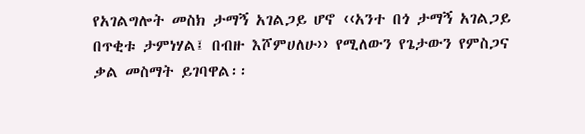የአገልግሎት መስክ ታማኝ አገልጋይ ሆኖ ‹‹አንተ በጎ ታማኝ አገልጋይ በጥቂቱ ታምነሃል፤ በብዙ እሾምሀለሁ›› የሚለውን የጌታውን የምስጋና ቃል መስማት ይገባዋል፡፡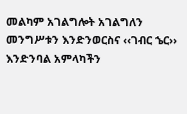መልካም አገልግሎት አገልግለን መንግሥቱን እንድንወርስና ‹‹ገብር ኄር›› እንድንባል አምላካችን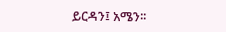ይርዳን፤ አሜን፡፡